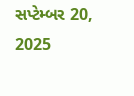સપ્ટેમ્બર 20, 2025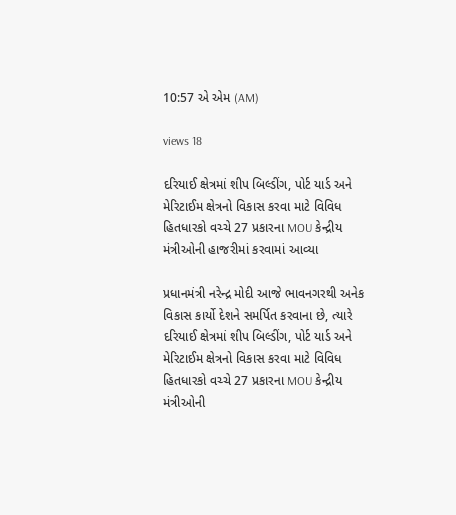10:57 એ એમ (AM)

views 18

દરિયાઈ ક્ષેત્રમાં શીપ બિલ્ડીંગ, પોર્ટ યાર્ડ અને મેરિટાઈમ ક્ષેત્રનો વિકાસ કરવા માટે વિવિધ હિતધારકો વચ્ચે 27 પ્રકારના MOU કેન્દ્રીય મંત્રીઓની હાજરીમાં કરવામાં આવ્યા

પ્રધાનમંત્રી નરેન્દ્ર મોદી આજે ભાવનગરથી અનેક વિકાસ કાર્યો દેશને સમર્પિત કરવાના છે, ત્યારે દરિયાઈ ક્ષેત્રમાં શીપ બિલ્ડીંગ, પોર્ટ યાર્ડ અને મેરિટાઈમ ક્ષેત્રનો વિકાસ કરવા માટે વિવિધ હિતધારકો વચ્ચે 27 પ્રકારના MOU કેન્દ્રીય મંત્રીઓની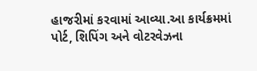હાજરીમાં કરવામાં આવ્યા.આ કાર્યક્રમમાં પોર્ટ, શિપિંગ અને વોટરવેઝના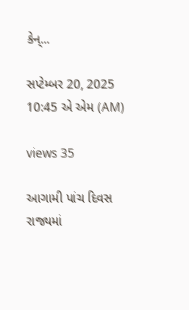કેન્...

સપ્ટેમ્બર 20, 2025 10:45 એ એમ (AM)

views 35

આગામી પાંચ દિવસ રાજ્યમાં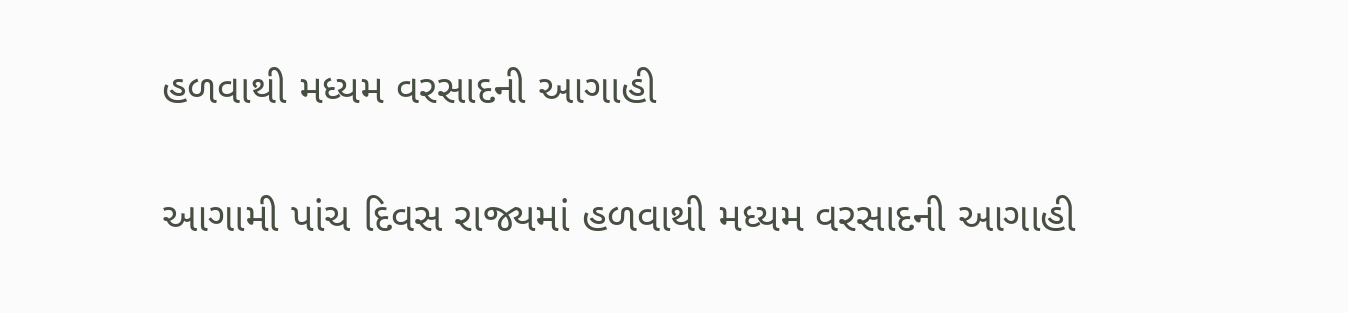હળવાથી મધ્યમ વરસાદની આગાહી

આગામી પાંચ દિવસ રાજ્યમાં હળવાથી મધ્યમ વરસાદની આગાહી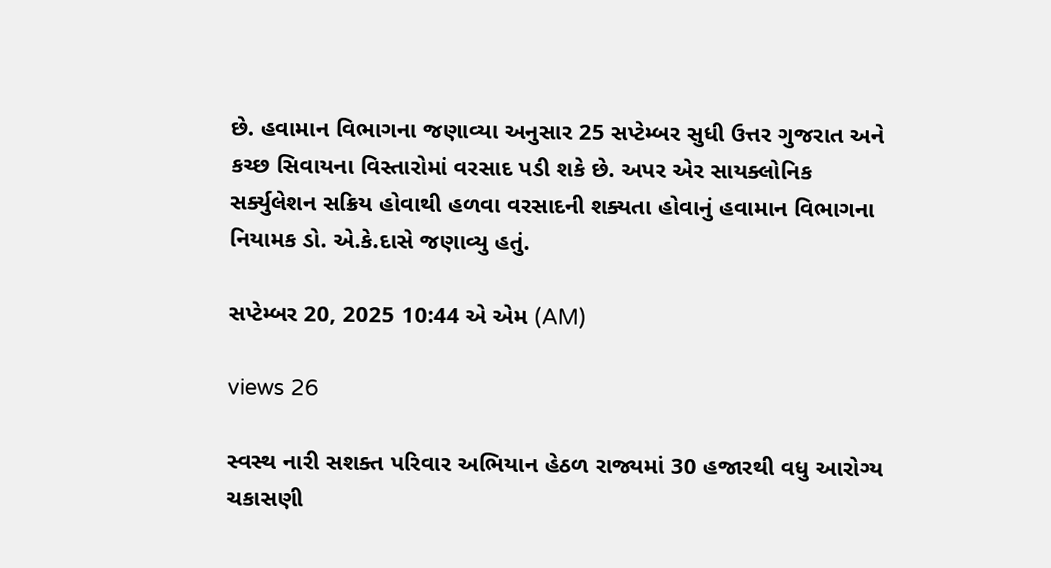છે. હવામાન વિભાગના જણાવ્યા અનુસાર 25 સપ્ટેમ્બર સુધી ઉત્તર ગુજરાત અને કચ્છ સિવાયના વિસ્તારોમાં વરસાદ પડી શકે છે. અપર એર સાયક્લોનિક સર્ક્યુલેશન સક્રિય હોવાથી હળવા વરસાદની શક્યતા હોવાનું હવામાન વિભાગના નિયામક ડો. એ.કે.દાસે જણાવ્યુ હતું.

સપ્ટેમ્બર 20, 2025 10:44 એ એમ (AM)

views 26

સ્વસ્થ નારી સશક્ત પરિવાર અભિયાન હેઠળ રાજ્યમાં 30 હજારથી વધુ આરોગ્ય ચકાસણી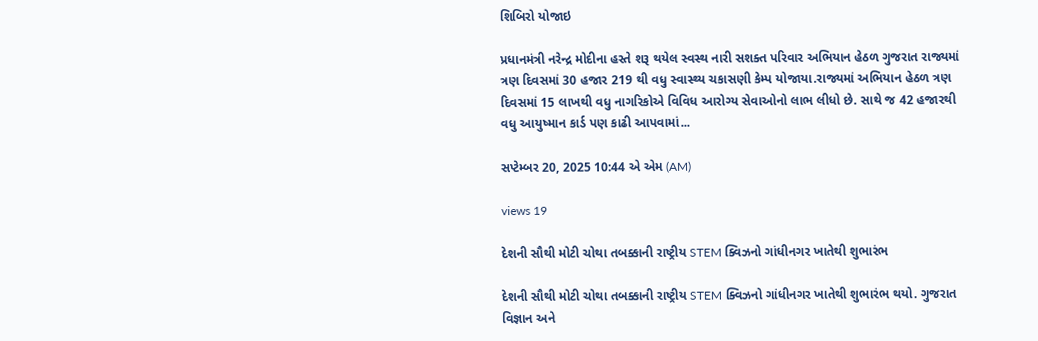શિબિરો યોજાઇ

પ્રધાનમંત્રી નરેન્દ્ર મોદીના હસ્તે શરૂ થયેલ સ્વસ્થ નારી સશક્ત પરિવાર અભિયાન હેઠળ ગુજરાત રાજ્યમાં ત્રણ દિવસમાં 30 હજાર 219 થી વધુ સ્વાસ્થ્ય ચકાસણી કેમ્પ યોજાયા.રાજ્યમાં અભિયાન હેઠળ ત્રણ દિવસમાં 15 લાખથી વધુ નાગરિકોએ વિવિધ આરોગ્ય સેવાઓનો લાભ લીધો છે. સાથે જ 42 હજારથી વધુ આયુષ્માન કાર્ડ પણ કાઢી આપવામાં...

સપ્ટેમ્બર 20, 2025 10:44 એ એમ (AM)

views 19

દેશની સૌથી મોટી ચોથા તબક્કાની રાષ્ટ્રીય STEM ક્વિઝનો ગાંધીનગર ખાતેથી શુભારંભ

દેશની સૌથી મોટી ચોથા તબક્કાની રાષ્ટ્રીય STEM ક્વિઝનો ગાંધીનગર ખાતેથી શુભારંભ થયો. ગુજરાત વિજ્ઞાન અને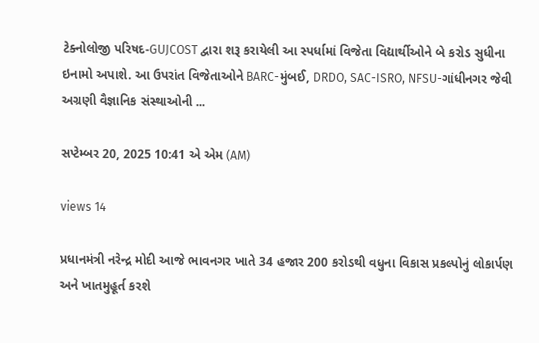ટેક્નોલોજી પરિષદ-GUJCOST દ્વારા શરૂ કરાયેલી આ સ્પર્ધામાં વિજેતા વિદ્યાર્થીઓને બે કરોડ સુધીના ઇનામો અપાશે. આ ઉપરાંત વિજેતાઓને BARC-મુંબઈ, DRDO, SAC-ISRO, NFSU-ગાંધીનગર જેવી અગ્રણી વૈજ્ઞાનિક સંસ્થાઓની ...

સપ્ટેમ્બર 20, 2025 10:41 એ એમ (AM)

views 14

પ્રધાનમંત્રી નરેન્દ્ર મોદી આજે ભાવનગર ખાતે 34 હજાર 200 કરોડથી વધુના વિકાસ પ્રકલ્પોનું લોકાર્પણ અને ખાતમુહૂર્ત કરશે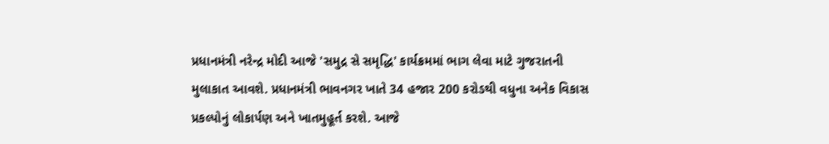પ્રધાનમંત્રી નરેન્દ્ર મોદી આજે 'સમુદ્ર સે સમૃદ્ધિ' કાર્યક્રમમાં ભાગ લેવા માટે ગુજરાતની મુલાકાત આવશે. પ્રધાનમંત્રી ભાવનગર ખાતે 34 હજાર 200 કરોડથી વધુના અનેક વિકાસ પ્રકલ્પોનું લોકાર્પણ અને ખાતમુહૂર્ત કરશે. આજે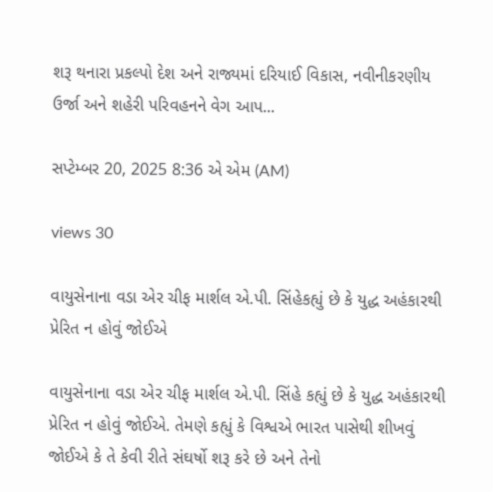શરૂ થનારા પ્રકલ્પો દેશ અને રાજ્યમાં દરિયાઈ વિકાસ, નવીનીકરણીય ઉર્જા અને શહેરી પરિવહનને વેગ આપ...

સપ્ટેમ્બર 20, 2025 8:36 એ એમ (AM)

views 30

વાયુસેનાના વડા એર ચીફ માર્શલ એ.પી. સિંહેકહ્યું છે કે યુદ્ધ અહંકારથી પ્રેરિત ન હોવું જોઈએ

વાયુસેનાના વડા એર ચીફ માર્શલ એ.પી. સિંહે કહ્યું છે કે યુદ્ધ અહંકારથી પ્રેરિત ન હોવું જોઈએ. તેમણે કહ્યું કે વિશ્વએ ભારત પાસેથી શીખવું જોઈએ કે તે કેવી રીતે સંઘર્ષો શરૂ કરે છે અને તેનો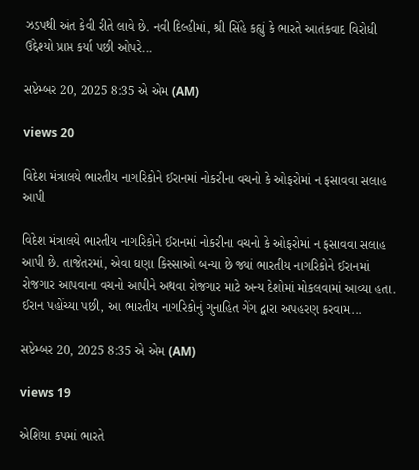ઝડપથી અંત કેવી રીતે લાવે છે. નવી દિલ્હીમાં, શ્રી સિંહે કહ્યું કે ભારતે આતંકવાદ વિરોધી ઉદ્દેશ્યો પ્રાપ્ત કર્યા પછી ઓપરે...

સપ્ટેમ્બર 20, 2025 8:35 એ એમ (AM)

views 20

વિદેશ મંત્રાલયે ભારતીય નાગરિકોને ઈરાનમાં નોકરીના વચનો કે ઓફરોમાં ન ફસાવવા સલાહ આપી

વિદેશ મંત્રાલયે ભારતીય નાગરિકોને ઈરાનમાં નોકરીના વચનો કે ઓફરોમાં ન ફસાવવા સલાહ આપી છે. તાજેતરમાં, એવા ઘણા કિસ્સાઓ બન્યા છે જ્યાં ભારતીય નાગરિકોને ઈરાનમાં રોજગાર આપવાના વચનો આપીને અથવા રોજગાર માટે અન્ય દેશોમાં મોકલવામાં આવ્યા હતા. ઈરાન પહોંચ્યા પછી, આ ભારતીય નાગરિકોનું ગુનાહિત ગેંગ દ્વારા અપહરણ કરવામ...

સપ્ટેમ્બર 20, 2025 8:35 એ એમ (AM)

views 19

એશિયા કપમાં ભારતે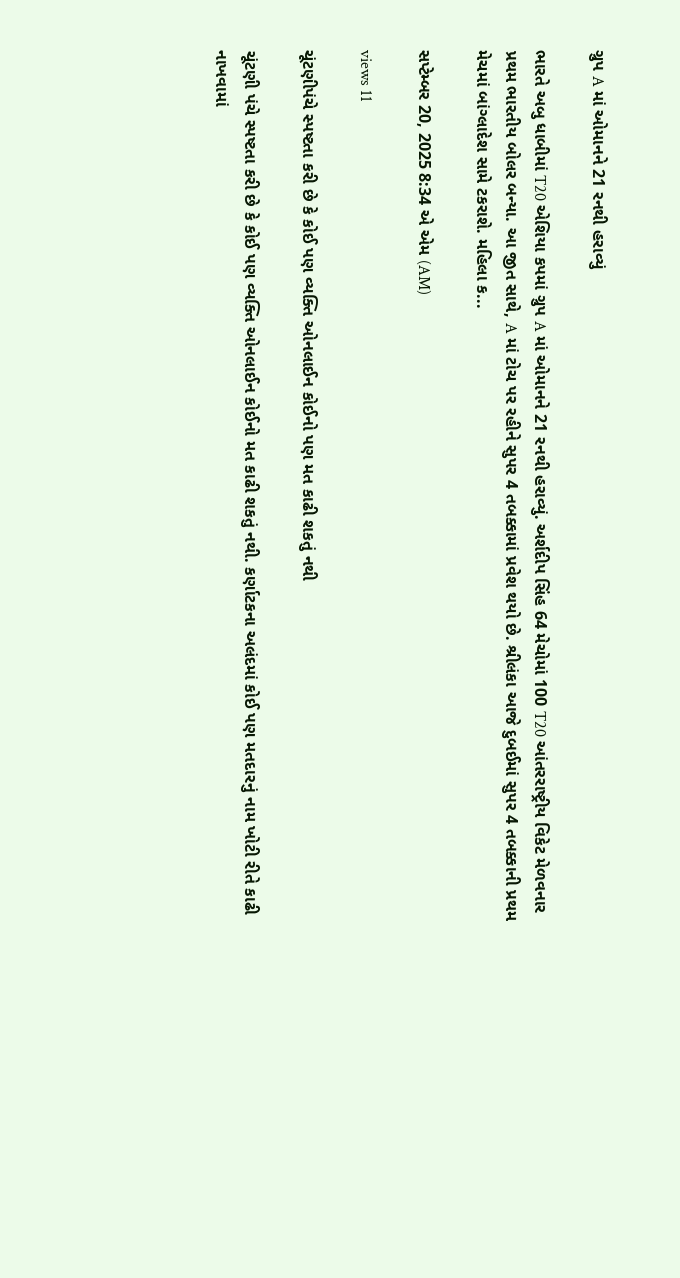ગ્રુપ A માં ઓમાનને 21 રનથી હરાવ્યું

ભારતે અબુ ધાબીમાં T20 એશિયા કપમાં ગ્રુપ A માં ઓમાનને 21 રનથી હરાવ્યું. અર્શદીપ સિંહ 64 મેચોમાં 100 T20 આંતરરાષ્ટ્રીય વિકેટ મેળવનાર પ્રથમ ભારતીય બોલર બન્યા. આ જીત સાથે, A માં ટોચ પર રહીને સુપર 4 તબક્કામાં પ્રવેશ થયો છે. શ્રીલંકા આજે દુબઈમાં સુપર 4 તબક્કાની પ્રથમ મેચમાં બાંગ્લાદેશ સામે ટકરાશે. મહિલા ક...

સપ્ટેમ્બર 20, 2025 8:34 એ એમ (AM)

views 11

ચૂંટણીપંચે સ્પષ્ટતા કરી છે કે કોઈ પણ વ્યક્તિ ઓનલાઈન કોઈનો પણ મત કાઢી શકતું નથી

ચૂંટણી પંચે સ્પષ્ટતા કરી છે કે કોઈ પણ વ્યક્તિ ઓનલાઈન કોઈનો મત કાઢી શકતું નથી. કર્ણાટકના અલંદમાં કોઈ પણ મતદારનું નામ ખોટી રીતે કાઢી નાખવામાં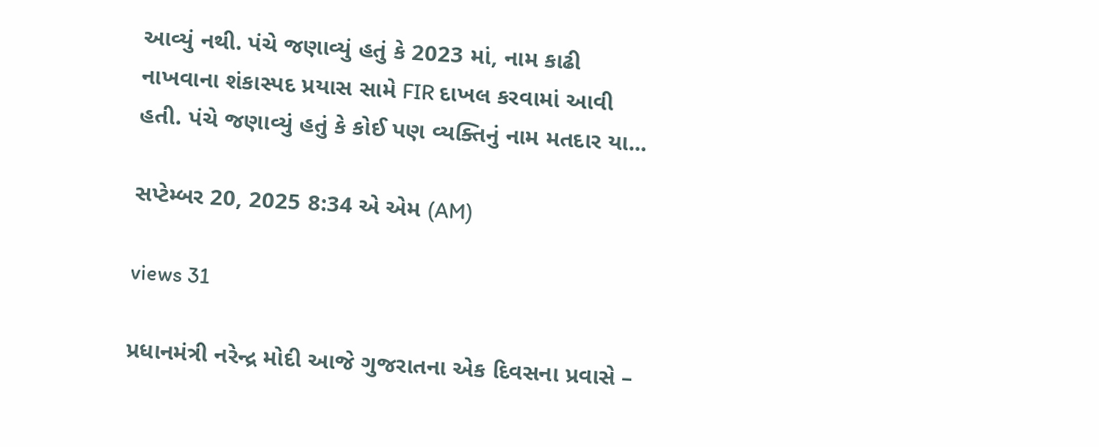આવ્યું નથી. પંચે જણાવ્યું હતું કે 2023 માં, નામ કાઢી નાખવાના શંકાસ્પદ પ્રયાસ સામે FIR દાખલ કરવામાં આવી હતી. પંચે જણાવ્યું હતું કે કોઈ પણ વ્યક્તિનું નામ મતદાર યા...

સપ્ટેમ્બર 20, 2025 8:34 એ એમ (AM)

views 31

પ્રધાનમંત્રી નરેન્દ્ર મોદી આજે ગુજરાતના એક દિવસના પ્રવાસે –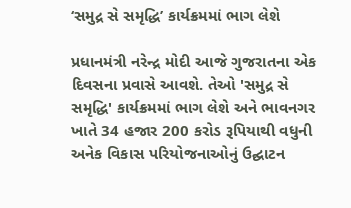‘સમુદ્ર સે સમૃદ્ધિ’ કાર્યક્રમમાં ભાગ લેશે

પ્રધાનમંત્રી નરેન્દ્ર મોદી આજે ગુજરાતના એક દિવસના પ્રવાસે આવશે. તેઓ 'સમુદ્ર સે સમૃદ્ધિ' કાર્યક્રમમાં ભાગ લેશે અને ભાવનગર ખાતે 34 હજાર 200 કરોડ રૂપિયાથી વધુની અનેક વિકાસ પરિયોજનાઓનું ઉદ્ઘાટન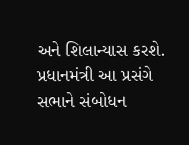અને શિલાન્યાસ કરશે. પ્રધાનમંત્રી આ પ્રસંગે સભાને સંબોધન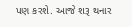પણ કરશે. આજે શરૂ થનાર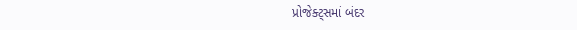પ્રોજેક્ટ્સમાં બંદર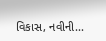વિકાસ, નવીની...